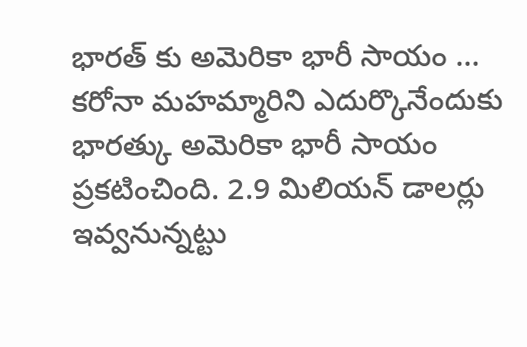భారత్ కు అమెరికా భారీ సాయం …
కరోనా మహమ్మారిని ఎదుర్కొనేందుకు భారత్కు అమెరికా భారీ సాయం ప్రకటించింది. 2.9 మిలియన్ డాలర్లు ఇవ్వనున్నట్టు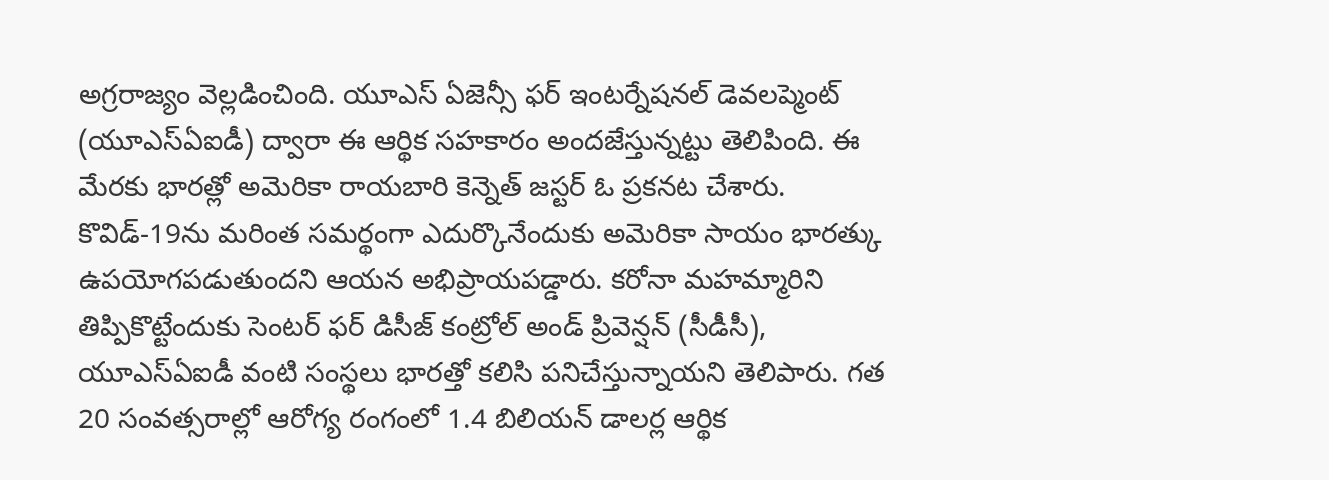అగ్రరాజ్యం వెల్లడించింది. యూఎస్ ఏజెన్సీ ఫర్ ఇంటర్నేషనల్ డెవలప్మెంట్ (యూఎస్ఏఐడీ) ద్వారా ఈ ఆర్థిక సహకారం అందజేస్తున్నట్టు తెలిపింది. ఈ మేరకు భారత్లో అమెరికా రాయబారి కెన్నెత్ జస్టర్ ఓ ప్రకనట చేశారు. కొవిడ్-19ను మరింత సమర్థంగా ఎదుర్కొనేందుకు అమెరికా సాయం భారత్కు ఉపయోగపడుతుందని ఆయన అభిప్రాయపడ్డారు. కరోనా మహమ్మారిని తిప్పికొట్టేందుకు సెంటర్ ఫర్ డిసీజ్ కంట్రోల్ అండ్ ప్రివెన్షన్ (సీడీసీ), యూఎస్ఏఐడీ వంటి సంస్థలు భారత్తో కలిసి పనిచేస్తున్నాయని తెలిపారు. గత 20 సంవత్సరాల్లో ఆరోగ్య రంగంలో 1.4 బిలియన్ డాలర్ల ఆర్థిక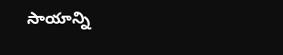సాయాన్ని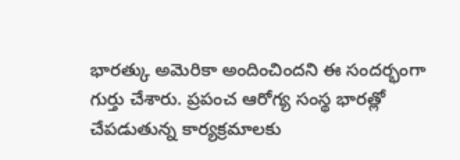భారత్కు అమెరికా అందించిందని ఈ సందర్భంగా గుర్తు చేశారు. ప్రపంచ ఆరోగ్య సంస్థ భారత్లో చేపడుతున్న కార్యక్రమాలకు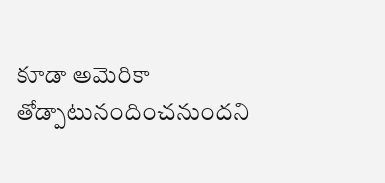కూడా అమెరికా తోడ్పాటునందించనుందని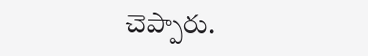చెప్పారు.